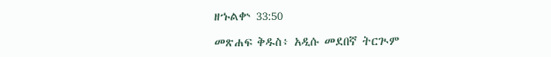ዘኁልቍ 33:50

መጽሐፍ ቅዱስ፥ አዲሱ መደበኛ ትርጒም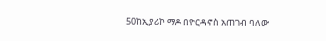50ከኢያሪኮ ማዶ በዮርዳኖስ አጠገብ ባለው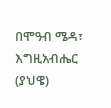በሞዓብ ሜዳ፣ እግዚአብሔር (ያህዌ)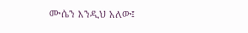ሙሴን እንዲህ አለው፤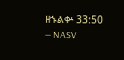ዘኁልቍ 33:50 — NASV